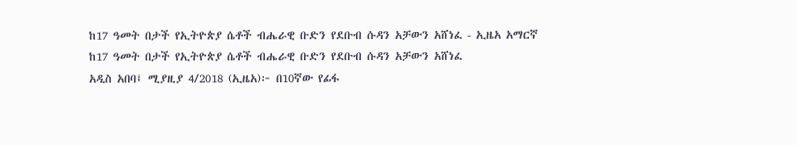ከ17 ዓመት በታች የኢትዮጵያ ሴቶች ብሔራዊ ቡድን የደቡብ ሱዳን አቻውን አሸነፈ - ኢዜአ አማርኛ
ከ17 ዓመት በታች የኢትዮጵያ ሴቶች ብሔራዊ ቡድን የደቡብ ሱዳን አቻውን አሸነፈ
አዲስ አበባ፤ ሚያዚያ 4/2018 (ኢዜአ)፦ በ10ኛው የፊፋ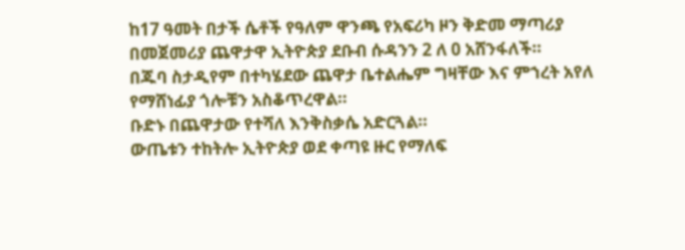ከ17 ዓመት በታች ሴቶች የዓለም ዋንጫ የአፍሪካ ዞን ቅድመ ማጣሪያ በመጀመሪያ ጨዋታዋ ኢትዮጵያ ደቡብ ሱዳንን 2 ለ 0 አሸንፋለች።
በጁባ ስታዲየም በተካሄደው ጨዋታ ቤተልሔም ግዛቸው እና ምኀረት አየለ የማሸነፊያ ጎሎቹን አስቆጥረዋል።
ቡድኑ በጨዋታው የተሻለ እንቅስቃሴ አድርጓል።
ውጤቱን ተከትሎ ኢትዮጵያ ወደ ቀጣዩ ዙር የማለፍ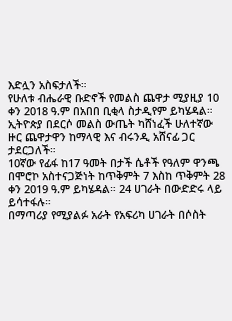እድሏን አስፍታለች።
የሁለቱ ብሔራዊ ቡድኖች የመልስ ጨዋታ ሚያዚያ 10 ቀን 2018 ዓ.ም በአበበ ቢቂላ ስታዲየም ይካሄዳል።
ኢትዮጵያ በደርሶ መልስ ውጤት ካሸነፈች ሁለተኛው ዙር ጨዋታዋን ከማላዊ እና ብሩንዲ አሸናፊ ጋር ታደርጋለች።
10ኛው የፊፋ ከ17 ዓመት በታች ሴቶች የዓለም ዋንጫ በሞሮኮ አስተናጋጅነት ከጥቅምት 7 እስከ ጥቅምት 28 ቀን 2019 ዓ.ም ይካሄዳል። 24 ሀገራት በውድድሩ ላይ ይሳተፋሉ።
በማጣሪያ የሚያልፉ አራት የአፍሪካ ሀገራት በሶስት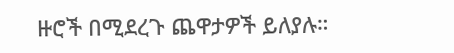ዙሮች በሚደረጉ ጨዋታዎች ይለያሉ።